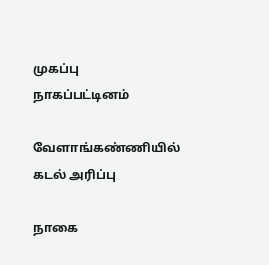முகப்பு
நாகப்பட்டினம்

வேளாங்கண்ணியில் கடல் அரிப்பு

நாகை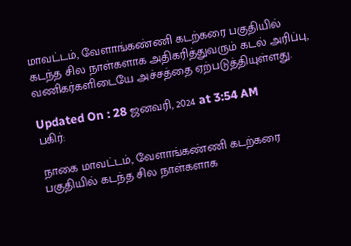மாவட்டம், வேளாங்கண்ணி கடற்கரை பகுதியில் கடந்த சில நாள்களாக அதிகரித்துவரும் கடல் அரிப்பு, வணிகர்களிடையே அச்சத்தை ஏற்படுத்தியுள்ளது.

Updated On : 28 ஜனவரி, 2024 at 3:54 AM
பகிர்:

நாகை மாவட்டம், வேளாங்கண்ணி கடற்கரை பகுதியில் கடந்த சில நாள்களாக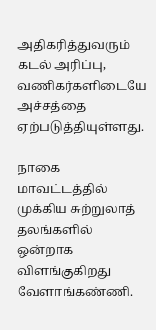அதிகரித்துவரும் கடல் அரிப்பு, வணிகர்களிடையே அச்சத்தை ஏற்படுத்தியுள்ளது.

நாகை மாவட்டத்தில் முக்கிய சுற்றுலாத் தலங்களில் ஒன்றாக விளங்குகிறது வேளாங்கண்ணி.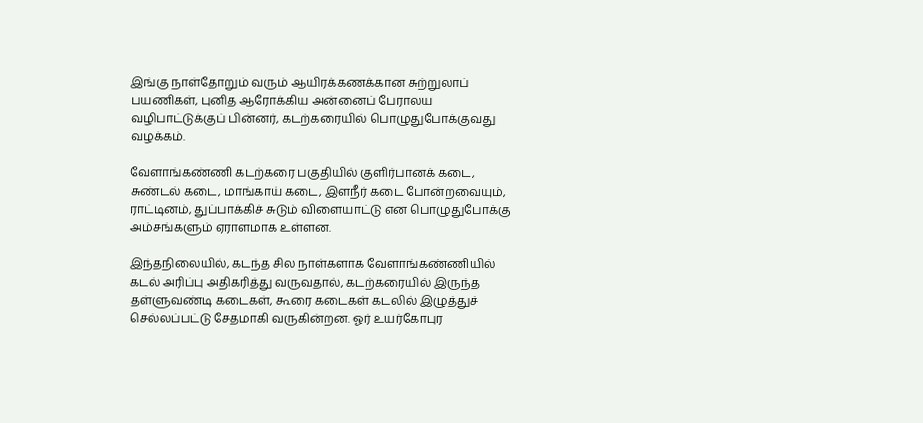இங்கு நாள்தோறும் வரும் ஆயிரக்கணக்கான சுற்றுலாப் பயணிகள், புனித ஆரோக்கிய அன்னைப் பேராலய வழிபாட்டுக்குப் பின்னர், கடற்கரையில் பொழுதுபோக்குவது வழக்கம்.

வேளாங்கண்ணி கடற்கரை பகுதியில் குளிர்பானக் கடை, சுண்டல் கடை, மாங்காய் கடை, இளநீர் கடை போன்றவையும், ராட்டினம், துப்பாக்கிச் சுடும் விளையாட்டு என பொழுதுபோக்கு அம்சங்களும் ஏராளமாக உள்ளன.

இந்தநிலையில், கடந்த சில நாள்களாக வேளாங்கண்ணியில் கடல் அரிப்பு அதிகரித்து வருவதால், கடற்கரையில் இருந்த தள்ளுவண்டி கடைகள், கூரை கடைகள் கடலில் இழுத்துச் செல்லப்பட்டு சேதமாகி வருகின்றன. ஓர் உயர்கோபுர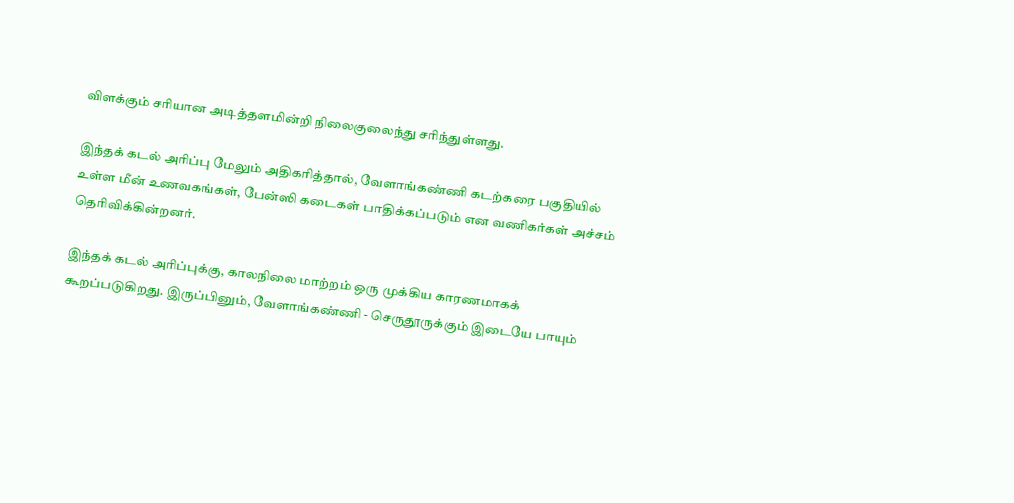விளக்கும் சரியான அடித்தளமின்றி நிலைகுலைந்து சரிந்துள்ளது.

இந்தக் கடல் அரிப்பு மேலும் அதிகரித்தால், வேளாங்கண்ணி கடற்கரை பகுதியில் உள்ள மீன் உணவகங்கள், பேன்ஸி கடைகள் பாதிக்கப்படும் என வணிகர்கள் அச்சம் தெரிவிக்கின்றனர்.

இந்தக் கடல் அரிப்புக்கு, காலநிலை மாற்றம் ஒரு முக்கிய காரணமாகக் கூறப்படுகிறது. இருப்பினும், வேளாங்கண்ணி - செருதூருக்கும் இடையே பாயும்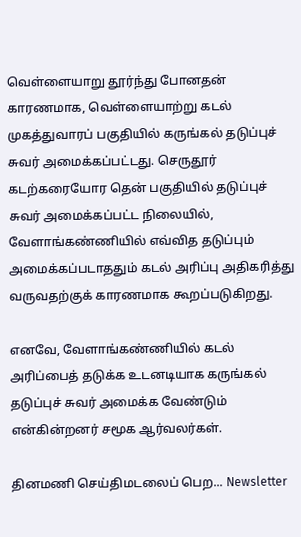வெள்ளையாறு தூர்ந்து போனதன் காரணமாக, வெள்ளையாற்று கடல் முகத்துவாரப் பகுதியில் கருங்கல் தடுப்புச் சுவர் அமைக்கப்பட்டது. செருதூர் கடற்கரையோர தென் பகுதியில் தடுப்புச் சுவர் அமைக்கப்பட்ட நிலையில், வேளாங்கண்ணியில் எவ்வித தடுப்பும் அமைக்கப்படாததும் கடல் அரிப்பு அதிகரித்து வருவதற்குக் காரணமாக கூறப்படுகிறது.

எனவே, வேளாங்கண்ணியில் கடல் அரிப்பைத் தடுக்க உடனடியாக கருங்கல் தடுப்புச் சுவர் அமைக்க வேண்டும் என்கின்றனர் சமூக ஆர்வலர்கள்.

தினமணி செய்திமடலைப் பெற... Newsletter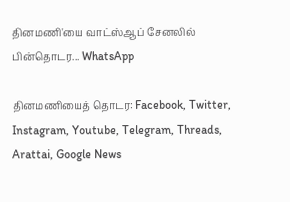தினமணி'யை வாட்ஸ்ஆப் சேனலில் பின்தொடர... WhatsApp

தினமணியைத் தொடர: Facebook, Twitter, Instagram, Youtube, Telegram, Threads, Arattai, Google News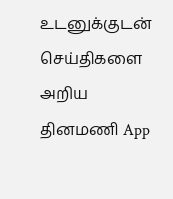உடனுக்குடன் செய்திகளை அறிய தினமணி App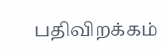பதிவிறக்கம்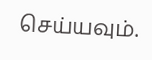செய்யவும்.